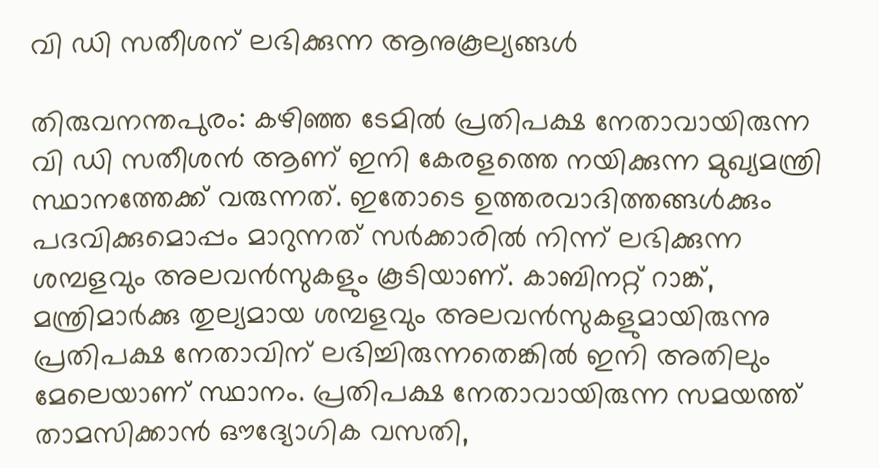വി ഡി സതീശന് ലഭിക്കുന്ന ആനുകൂല്യങ്ങള്‍

തിരുവനന്തപുരം: കഴിഞ്ഞ ടേമില്‍ പ്രതിപക്ഷ നേതാവായിരുന്ന വി ഡി സതീശന്‍ ആണ് ഇനി കേരളത്തെ നയിക്കുന്ന മുഖ്യമന്ത്രി സ്ഥാനത്തേക്ക് വരുന്നത്. ഇതോടെ ഉത്തരവാദിത്തങ്ങള്‍ക്കും പദവിക്കുമൊപ്പം മാറുന്നത് സര്‍ക്കാരില്‍ നിന്ന് ലഭിക്കുന്ന ശമ്പളവും അലവന്‍സുകളും കൂടിയാണ്. കാബിനറ്റ് റാങ്ക്, മന്ത്രിമാര്‍ക്കു തുല്യമായ ശമ്പളവും അലവന്‍സുകളുമായിരുന്നു പ്രതിപക്ഷ നേതാവിന് ലഭിച്ചിരുന്നതെങ്കില്‍ ഇനി അതിലും മേലെയാണ് സ്ഥാനം. പ്രതിപക്ഷ നേതാവായിരുന്ന സമയത്ത് താമസിക്കാന്‍ ഔദ്യോഗിക വസതി,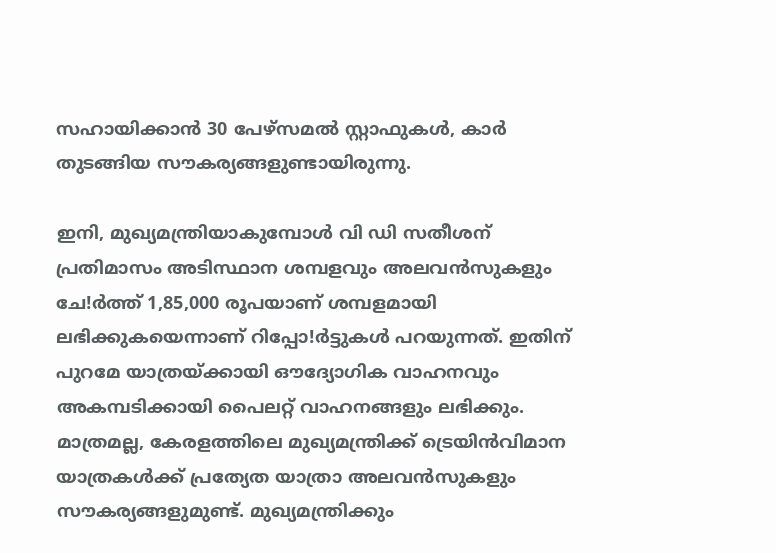സഹായിക്കാന്‍ 30 പേഴ്‌സമല്‍ സ്റ്റാഫുകള്‍, കാര്‍ തുടങ്ങിയ സൗകര്യങ്ങളുണ്ടായിരുന്നു.

ഇനി, മുഖ്യമന്ത്രിയാകുമ്പോള്‍ വി ഡി സതീശന് പ്രതിമാസം അടിസ്ഥാന ശമ്പളവും അലവന്‍സുകളും ചേ!ര്‍ത്ത് 1,85,000 രൂപയാണ് ശമ്പളമായി ലഭിക്കുകയെന്നാണ് റിപ്പോ!ര്‍ട്ടുകള്‍ പറയുന്നത്. ഇതിന് പുറമേ യാത്രയ്ക്കായി ഔദ്യോഗിക വാഹനവും അകമ്പടിക്കായി പൈലറ്റ് വാഹനങ്ങളും ലഭിക്കും. മാത്രമല്ല, കേരളത്തിലെ മുഖ്യമന്ത്രിക്ക് ട്രെയിന്‍വിമാന യാത്രകള്‍ക്ക് പ്രത്യേത യാത്രാ അലവന്‍സുകളും സൗകര്യങ്ങളുമുണ്ട്. മുഖ്യമന്ത്രിക്കും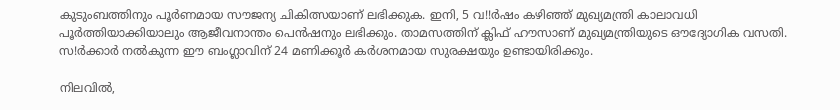കുടുംബത്തിനും പൂര്‍ണമായ സൗജന്യ ചികിത്സയാണ് ലഭിക്കുക. ഇനി, 5 വ!!ര്‍ഷം കഴിഞ്ഞ് മുഖ്യമന്ത്രി കാലാവധി പൂര്‍ത്തിയാക്കിയാലും ആജീവനാന്തം പെന്‍ഷനും ലഭിക്കും. താമസത്തിന് ക്ലിഫ് ഹൗസാണ് മുഖ്യമന്ത്രിയുടെ ഔദ്യോഗിക വസതി. സ!ര്‍ക്കാര്‍ നല്‍കുന്ന ഈ ബംഗ്ലാവിന് 24 മണിക്കൂര്‍ കര്‍ശനമായ സുരക്ഷയും ഉണ്ടായിരിക്കും.

നിലവില്‍,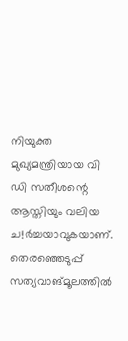നിയുക്ത മുഖ്യമന്ത്രിയായ വി ഡി സതീശന്റെ ആസ്തിയും വലിയ ച!ര്‍ച്ചയാവുകയാണ്. തെരഞ്ഞെടുപ്പ് സത്യവാങ്മൂലത്തില്‍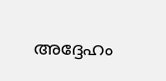അദ്ദേഹം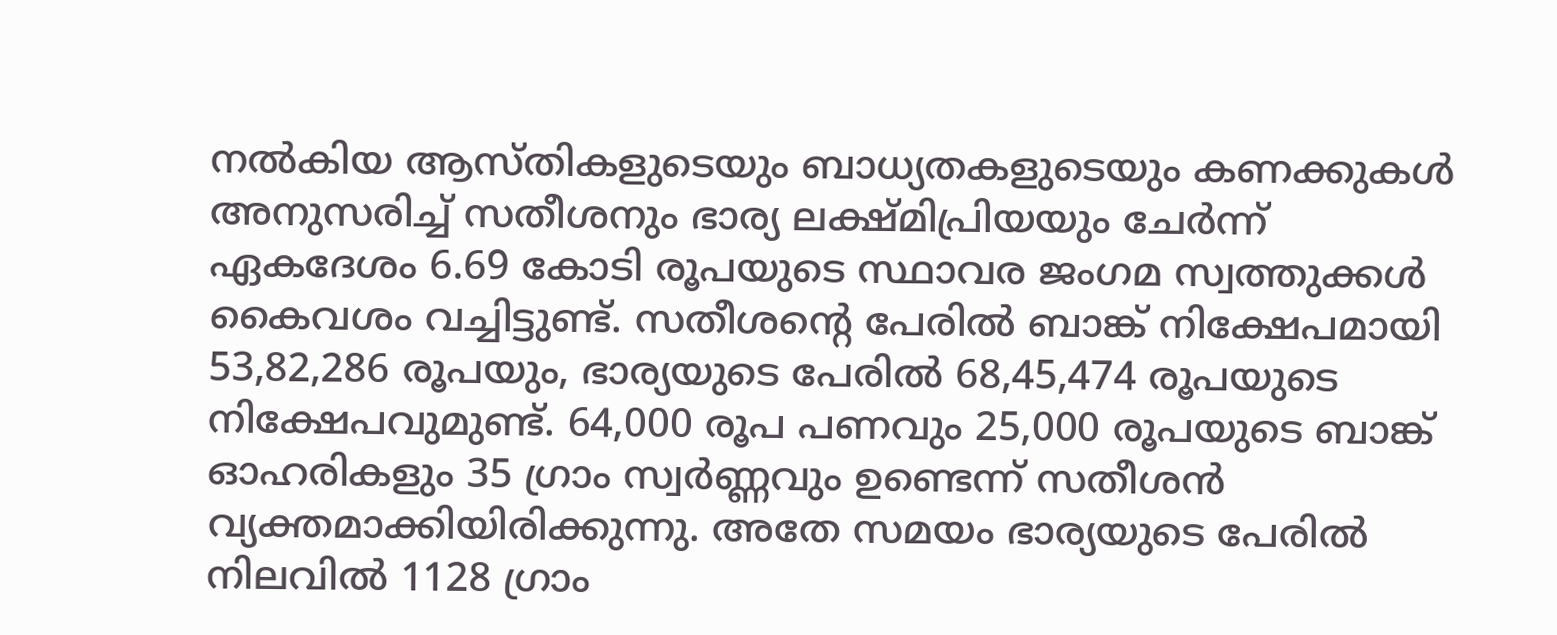നല്‍കിയ ആസ്തികളുടെയും ബാധ്യതകളുടെയും കണക്കുകള്‍ അനുസരിച്ച് സതീശനും ഭാര്യ ലക്ഷ്മിപ്രിയയും ചേര്‍ന്ന് ഏകദേശം 6.69 കോടി രൂപയുടെ സ്ഥാവര ജംഗമ സ്വത്തുക്കള്‍ കൈവശം വച്ചിട്ടുണ്ട്. സതീശന്റെ പേരില്‍ ബാങ്ക് നിക്ഷേപമായി 53,82,286 രൂപയും, ഭാര്യയുടെ പേരില്‍ 68,45,474 രൂപയുടെ നിക്ഷേപവുമുണ്ട്. 64,000 രൂപ പണവും 25,000 രൂപയുടെ ബാങ്ക് ഓഹരികളും 35 ഗ്രാം സ്വര്‍ണ്ണവും ഉണ്ടെന്ന് സതീശന്‍ വ്യക്തമാക്കിയിരിക്കുന്നു. അതേ സമയം ഭാര്യയുടെ പേരില്‍ നിലവില്‍ 1128 ഗ്രാം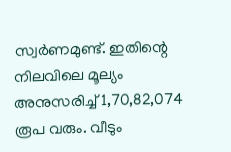സ്വര്‍ണമുണ്ട്. ഇതിന്റെ നിലവിലെ മൂല്യം അനുസരിച്ച് 1,70,82,074 രൂപ വരും. വീടും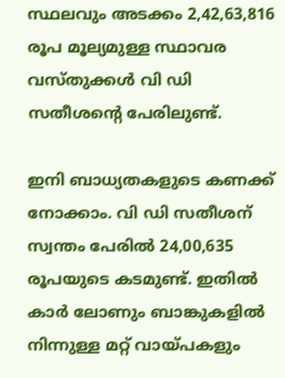സ്ഥലവും അടക്കം 2,42,63,816 രൂപ മൂല്യമുള്ള സ്ഥാവര വസ്തുക്കള്‍ വി ഡി സതീശന്റെ പേരിലുണ്ട്.

ഇനി ബാധ്യതകളുടെ കണക്ക് നോക്കാം. വി ഡി സതീശന് സ്വന്തം പേരില്‍ 24,00,635 രൂപയുടെ കടമുണ്ട്. ഇതില്‍ കാര്‍ ലോണും ബാങ്കുകളില്‍ നിന്നുള്ള മറ്റ് വായ്പകളും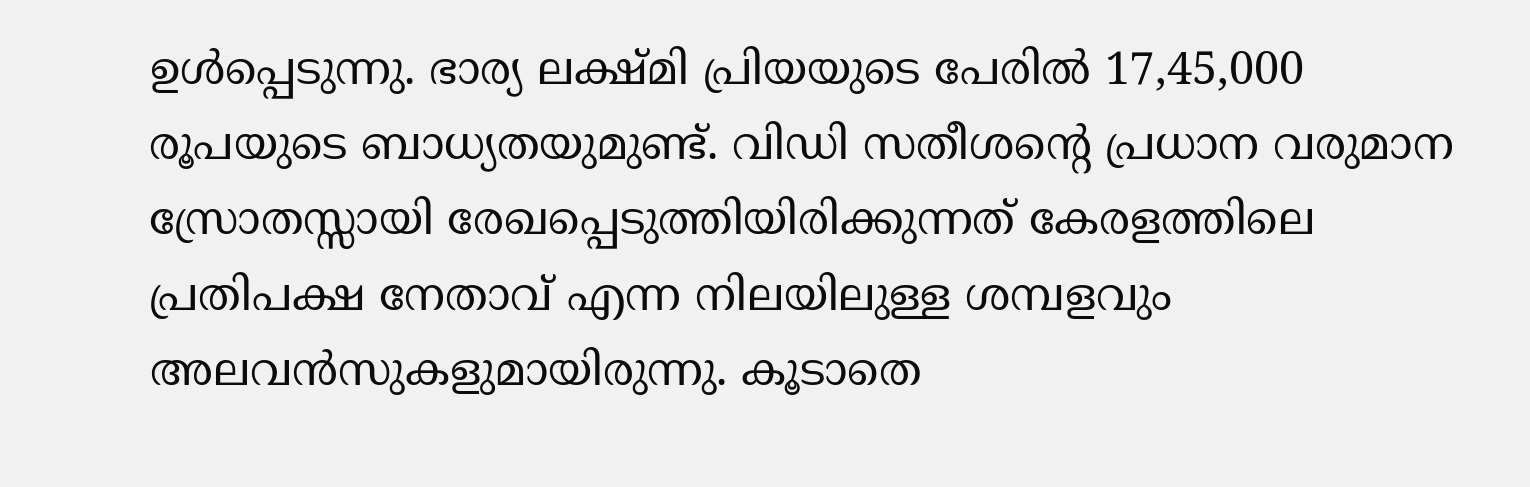ഉള്‍പ്പെടുന്നു. ഭാര്യ ലക്ഷ്മി പ്രിയയുടെ പേരില്‍ 17,45,000 രൂപയുടെ ബാധ്യതയുമുണ്ട്. വിഡി സതീശന്റെ പ്രധാന വരുമാന സ്രോതസ്സായി രേഖപ്പെടുത്തിയിരിക്കുന്നത് കേരളത്തിലെ പ്രതിപക്ഷ നേതാവ് എന്ന നിലയിലുള്ള ശമ്പളവും അലവന്‍സുകളുമായിരുന്നു. കൂടാതെ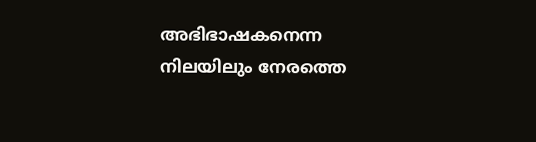അഭിഭാഷകനെന്ന നിലയിലും നേരത്തെ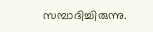സമ്പാദിച്ചിരുന്നു.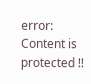error: Content is protected !!